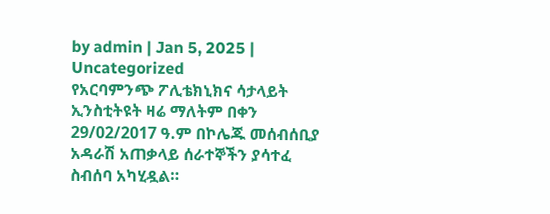by admin | Jan 5, 2025 | Uncategorized
የአርባምንጭ ፖሊቴክኒክና ሳታላይት ኢንስቲትዩት ዛሬ ማለትም በቀን 29/02/2017 ዓ.ም በኮሌጁ መሰብሰቢያ አዳራሽ አጠቃላይ ሰራተኞችን ያሳተፈ ስብሰባ አካሂዷል።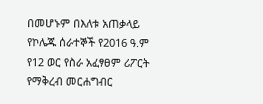በመሆኑም በእለቱ አጠቃላይ የኮሌጁ ሰራተኞች የ2016 ዓ.ም የ12 ወር የስራ አፈፃፀም ሪፖርት የማቅረብ መርሐግብር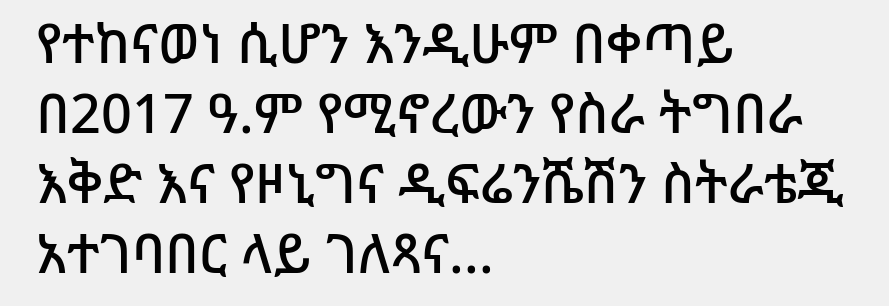የተከናወነ ሲሆን እንዲሁም በቀጣይ በ2017 ዓ.ም የሚኖረውን የስራ ትግበራ እቅድ እና የዞኒግና ዲፍሬንሼሽን ስትራቴጂ አተገባበር ላይ ገለጻና...